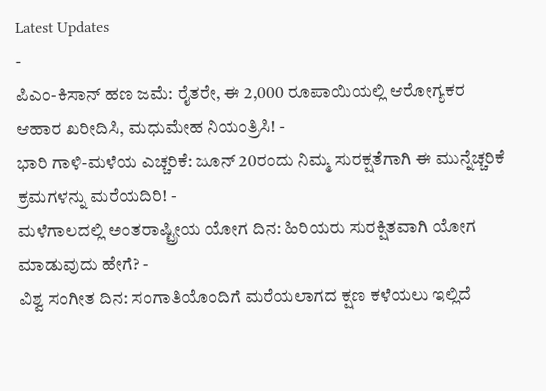Latest Updates
-
ಪಿಎಂ-ಕಿಸಾನ್ ಹಣ ಜಮೆ: ರೈತರೇ, ಈ 2,000 ರೂಪಾಯಿಯಲ್ಲಿ ಆರೋಗ್ಯಕರ ಆಹಾರ ಖರೀದಿಸಿ, ಮಧುಮೇಹ ನಿಯಂತ್ರಿಸಿ! -
ಭಾರಿ ಗಾಳಿ-ಮಳೆಯ ಎಚ್ಚರಿಕೆ: ಜೂನ್ 20ರಂದು ನಿಮ್ಮ ಸುರಕ್ಷತೆಗಾಗಿ ಈ ಮುನ್ನೆಚ್ಚರಿಕೆ ಕ್ರಮಗಳನ್ನು ಮರೆಯದಿರಿ! -
ಮಳೆಗಾಲದಲ್ಲಿ ಅಂತರಾಷ್ಟ್ರೀಯ ಯೋಗ ದಿನ: ಹಿರಿಯರು ಸುರಕ್ಷಿತವಾಗಿ ಯೋಗ ಮಾಡುವುದು ಹೇಗೆ? -
ವಿಶ್ವ ಸಂಗೀತ ದಿನ: ಸಂಗಾತಿಯೊಂದಿಗೆ ಮರೆಯಲಾಗದ ಕ್ಷಣ ಕಳೆಯಲು ಇಲ್ಲಿದೆ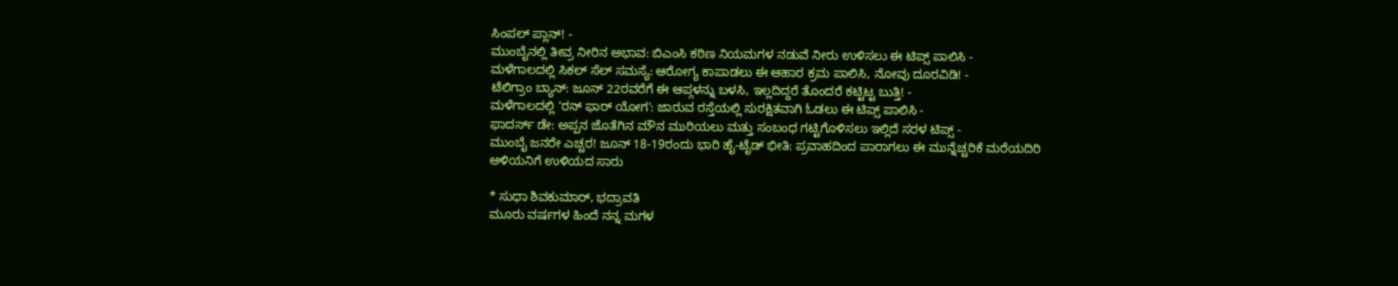ಸಿಂಪಲ್ ಪ್ಲಾನ್! -
ಮುಂಬೈನಲ್ಲಿ ತೀವ್ರ ನೀರಿನ ಅಭಾವ: ಬಿಎಂಸಿ ಕಠಿಣ ನಿಯಮಗಳ ನಡುವೆ ನೀರು ಉಳಿಸಲು ಈ ಟಿಪ್ಸ್ ಪಾಲಿಸಿ -
ಮಳೆಗಾಲದಲ್ಲಿ ಸಿಕಲ್ ಸೆಲ್ ಸಮಸ್ಯೆ: ಆರೋಗ್ಯ ಕಾಪಾಡಲು ಈ ಆಹಾರ ಕ್ರಮ ಪಾಲಿಸಿ, ನೋವು ದೂರವಿಡಿ! -
ಟೆಲಿಗ್ರಾಂ ಬ್ಯಾನ್: ಜೂನ್ 22ರವರೆಗೆ ಈ ಆಪ್ಗಳನ್ನು ಬಳಸಿ, ಇಲ್ಲದಿದ್ದರೆ ತೊಂದರೆ ಕಟ್ಟಿಟ್ಟ ಬುತ್ತಿ! -
ಮಳೆಗಾಲದಲ್ಲಿ 'ರನ್ ಫಾರ್ ಯೋಗ': ಜಾರುವ ರಸ್ತೆಯಲ್ಲಿ ಸುರಕ್ಷಿತವಾಗಿ ಓಡಲು ಈ ಟಿಪ್ಸ್ ಪಾಲಿಸಿ -
ಫಾದರ್ಸ್ ಡೇ: ಅಪ್ಪನ ಜೊತೆಗಿನ ಮೌನ ಮುರಿಯಲು ಮತ್ತು ಸಂಬಂಧ ಗಟ್ಟಿಗೊಳಿಸಲು ಇಲ್ಲಿದೆ ಸರಳ ಟಿಪ್ಸ್ -
ಮುಂಬೈ ಜನರೇ ಎಚ್ಚರ! ಜೂನ್ 18-19ರಂದು ಭಾರಿ ಹೈ-ಟೈಡ್ ಭೀತಿ: ಪ್ರವಾಹದಿಂದ ಪಾರಾಗಲು ಈ ಮುನ್ನೆಚ್ಚರಿಕೆ ಮರೆಯದಿರಿ
ಅಳಿಯನಿಗೆ ಉಳಿಯದ ಸಾರು

* ಸುಧಾ ಶಿವಕುಮಾರ್, ಭದ್ರಾವತಿ
ಮೂರು ವರ್ಷಗಳ ಹಿಂದೆ ನನ್ನ ಮಗಳ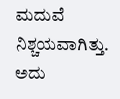ಮದುವೆ ನಿಶ್ಚಯವಾಗಿತ್ತು. ಅದು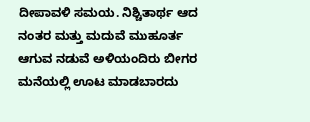ದೀಪಾವಳಿ ಸಮಯ. ನಿಶ್ಚಿತಾರ್ಥ ಆದ ನಂತರ ಮತ್ತು ಮದುವೆ ಮುಹೂರ್ತ ಆಗುವ ನಡುವೆ ಅಳಿಯಂದಿರು ಬೀಗರ ಮನೆಯಲ್ಲಿ ಊಟ ಮಾಡಬಾರದು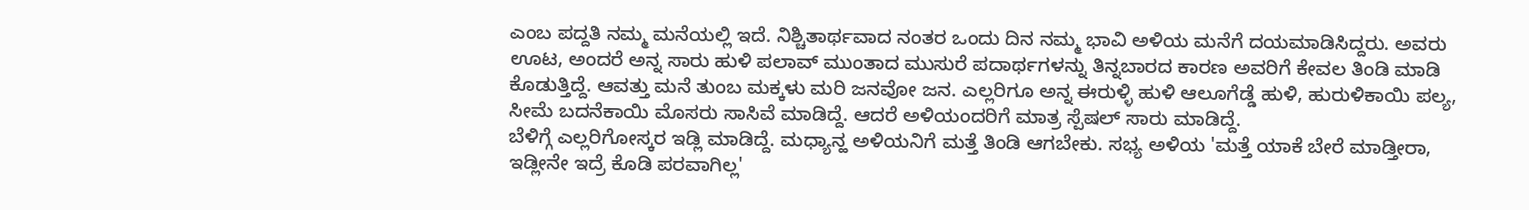ಎಂಬ ಪದ್ದತಿ ನಮ್ಮ ಮನೆಯಲ್ಲಿ ಇದೆ. ನಿಶ್ಚಿತಾರ್ಥವಾದ ನಂತರ ಒಂದು ದಿನ ನಮ್ಮ ಭಾವಿ ಅಳಿಯ ಮನೆಗೆ ದಯಮಾಡಿಸಿದ್ದರು. ಅವರು ಊಟ, ಅಂದರೆ ಅನ್ನ ಸಾರು ಹುಳಿ ಪಲಾವ್ ಮುಂತಾದ ಮುಸುರೆ ಪದಾರ್ಥಗಳನ್ನು ತಿನ್ನಬಾರದ ಕಾರಣ ಅವರಿಗೆ ಕೇವಲ ತಿಂಡಿ ಮಾಡಿ ಕೊಡುತ್ತಿದ್ದೆ. ಆವತ್ತು ಮನೆ ತುಂಬ ಮಕ್ಕಳು ಮರಿ ಜನವೋ ಜನ. ಎಲ್ಲರಿಗೂ ಅನ್ನ ಈರುಳ್ಳಿ ಹುಳಿ ಆಲೂಗೆಡ್ಡೆ ಹುಳಿ, ಹುರುಳಿಕಾಯಿ ಪಲ್ಯ, ಸೀಮೆ ಬದನೆಕಾಯಿ ಮೊಸರು ಸಾಸಿವೆ ಮಾಡಿದ್ದೆ. ಆದರೆ ಅಳಿಯಂದರಿಗೆ ಮಾತ್ರ ಸ್ಪೆಷಲ್ ಸಾರು ಮಾಡಿದ್ದೆ.
ಬೆಳಿಗ್ಗೆ ಎಲ್ಲರಿಗೋಸ್ಕರ ಇಡ್ಲಿ ಮಾಡಿದ್ದೆ. ಮಧ್ಯಾನ್ಹ ಅಳಿಯನಿಗೆ ಮತ್ತೆ ತಿಂಡಿ ಆಗಬೇಕು. ಸಭ್ಯ ಅಳಿಯ 'ಮತ್ತೆ ಯಾಕೆ ಬೇರೆ ಮಾಡ್ತೀರಾ, ಇಡ್ಲೀನೇ ಇದ್ರೆ ಕೊಡಿ ಪರವಾಗಿಲ್ಲ'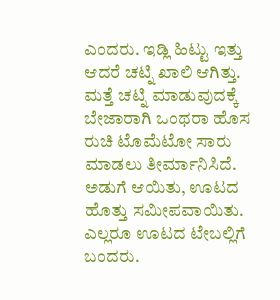ಎಂದರು. ಇಡ್ಲಿ ಹಿಟ್ಟು ಇತ್ತು ಆದರೆ ಚಟ್ನಿ ಖಾಲಿ ಆಗಿತ್ತು. ಮತ್ತೆ ಚಟ್ನಿ ಮಾಡುವುದಕ್ಕೆ ಬೇಜಾರಾಗಿ ಒಂಥರಾ ಹೊಸ ರುಚಿ ಟೊಮೆಟೋ ಸಾರು ಮಾಡಲು ತೀರ್ಮಾನಿಸಿದೆ. ಅಡುಗೆ ಆಯಿತು, ಊಟದ ಹೊತ್ತು ಸಮೀಪವಾಯಿತು. ಎಲ್ಲರೂ ಊಟದ ಟೇಬಲ್ಲಿಗೆ ಬಂದರು.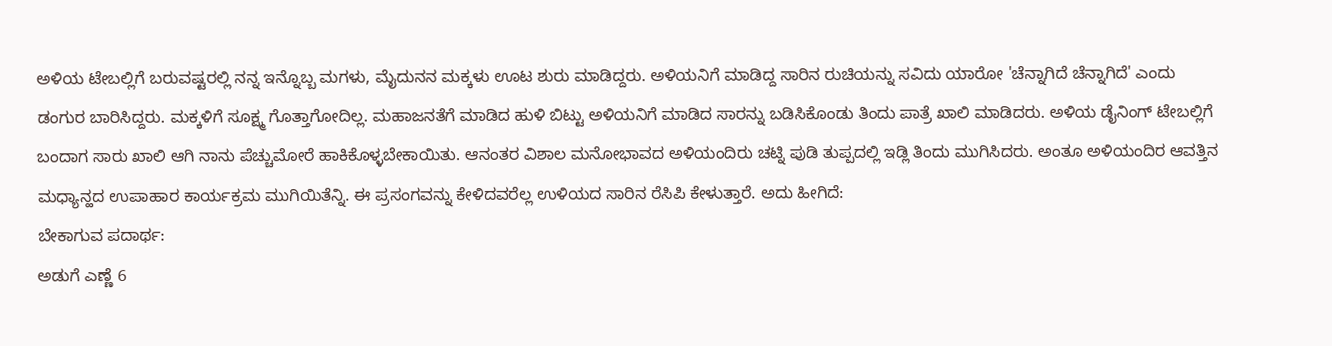ಅಳಿಯ ಟೇಬಲ್ಲಿಗೆ ಬರುವಷ್ಟರಲ್ಲಿ ನನ್ನ ಇನ್ನೊಬ್ಬ ಮಗಳು, ಮೈದುನನ ಮಕ್ಕಳು ಊಟ ಶುರು ಮಾಡಿದ್ದರು. ಅಳಿಯನಿಗೆ ಮಾಡಿದ್ದ ಸಾರಿನ ರುಚಿಯನ್ನು ಸವಿದು ಯಾರೋ 'ಚೆನ್ನಾಗಿದೆ ಚೆನ್ನಾಗಿದೆ' ಎಂದು ಡಂಗುರ ಬಾರಿಸಿದ್ದರು. ಮಕ್ಕಳಿಗೆ ಸೂಕ್ಷ್ಮ ಗೊತ್ತಾಗೋದಿಲ್ಲ. ಮಹಾಜನತೆಗೆ ಮಾಡಿದ ಹುಳಿ ಬಿಟ್ಟು ಅಳಿಯನಿಗೆ ಮಾಡಿದ ಸಾರನ್ನು ಬಡಿಸಿಕೊಂಡು ತಿಂದು ಪಾತ್ರೆ ಖಾಲಿ ಮಾಡಿದರು. ಅಳಿಯ ಡೈನಿಂಗ್ ಟೇಬಲ್ಲಿಗೆ ಬಂದಾಗ ಸಾರು ಖಾಲಿ ಆಗಿ ನಾನು ಪೆಚ್ಚುಮೋರೆ ಹಾಕಿಕೊಳ್ಳಬೇಕಾಯಿತು. ಆನಂತರ ವಿಶಾಲ ಮನೋಭಾವದ ಅಳಿಯಂದಿರು ಚಟ್ನಿ ಪುಡಿ ತುಪ್ಪದಲ್ಲಿ ಇಡ್ಲಿ ತಿಂದು ಮುಗಿಸಿದರು. ಅಂತೂ ಅಳಿಯಂದಿರ ಆವತ್ತಿನ ಮಧ್ಯಾನ್ಹದ ಉಪಾಹಾರ ಕಾರ್ಯಕ್ರಮ ಮುಗಿಯಿತೆನ್ನಿ. ಈ ಪ್ರಸಂಗವನ್ನು ಕೇಳಿದವರೆಲ್ಲ ಉಳಿಯದ ಸಾರಿನ ರೆಸಿಪಿ ಕೇಳುತ್ತಾರೆ. ಅದು ಹೀಗಿದೆ:
ಬೇಕಾಗುವ ಪದಾರ್ಥ:
ಅಡುಗೆ ಎಣ್ಣೆ 6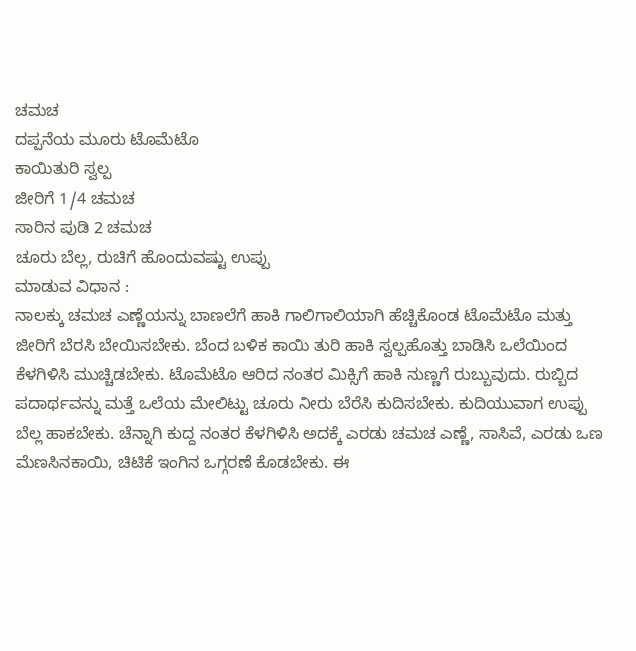ಚಮಚ
ದಪ್ಪನೆಯ ಮೂರು ಟೊಮೆಟೊ
ಕಾಯಿತುರಿ ಸ್ವಲ್ಪ
ಜೀರಿಗೆ 1/4 ಚಮಚ
ಸಾರಿನ ಪುಡಿ 2 ಚಮಚ
ಚೂರು ಬೆಲ್ಲ, ರುಚಿಗೆ ಹೊಂದುವಷ್ಟು ಉಪ್ಪು
ಮಾಡುವ ವಿಧಾನ :
ನಾಲಕ್ಕು ಚಮಚ ಎಣ್ಣೆಯನ್ನು ಬಾಣಲೆಗೆ ಹಾಕಿ ಗಾಲಿಗಾಲಿಯಾಗಿ ಹೆಚ್ಚಿಕೊಂಡ ಟೊಮೆಟೊ ಮತ್ತು ಜೀರಿಗೆ ಬೆರಸಿ ಬೇಯಿಸಬೇಕು. ಬೆಂದ ಬಳಿಕ ಕಾಯಿ ತುರಿ ಹಾಕಿ ಸ್ವಲ್ಪಹೊತ್ತು ಬಾಡಿಸಿ ಒಲೆಯಿಂದ ಕೆಳಗಿಳಿಸಿ ಮುಚ್ಚಿಡಬೇಕು. ಟೊಮೆಟೊ ಆರಿದ ನಂತರ ಮಿಕ್ಸಿಗೆ ಹಾಕಿ ನುಣ್ಣಗೆ ರುಬ್ಬುವುದು. ರುಬ್ಬಿದ ಪದಾರ್ಥವನ್ನು ಮತ್ತೆ ಒಲೆಯ ಮೇಲಿಟ್ಟು ಚೂರು ನೀರು ಬೆರೆಸಿ ಕುದಿಸಬೇಕು. ಕುದಿಯುವಾಗ ಉಪ್ಪು ಬೆಲ್ಲ ಹಾಕಬೇಕು. ಚೆನ್ನಾಗಿ ಕುದ್ದ ನಂತರ ಕೆಳಗಿಳಿಸಿ ಅದಕ್ಕೆ ಎರಡು ಚಮಚ ಎಣ್ಣೆ, ಸಾಸಿವೆ, ಎರಡು ಒಣ ಮೆಣಸಿನಕಾಯಿ, ಚಿಟಿಕೆ ಇಂಗಿನ ಒಗ್ಗರಣೆ ಕೊಡಬೇಕು. ಈ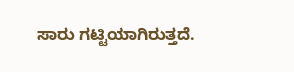ಸಾರು ಗಟ್ಟಿಯಾಗಿರುತ್ತದೆ.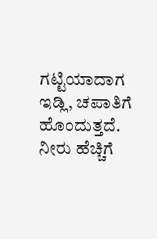ಗಟ್ಟಿಯಾದಾಗ ಇಡ್ಲಿ, ಚಪಾತಿಗೆ ಹೊಂದುತ್ತದೆ. ನೀರು ಹೆಚ್ಚಿಗೆ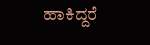ಹಾಕಿದ್ದರೆ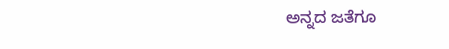ಅನ್ನದ ಜತೆಗೂ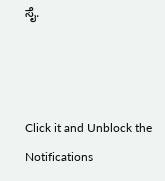ಸೈ.



Click it and Unblock the Notifications